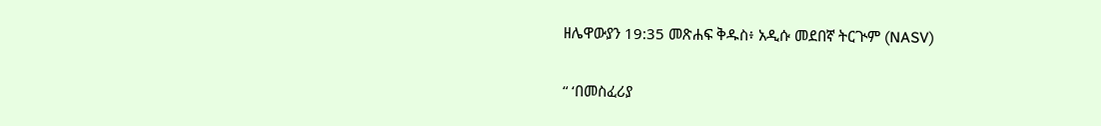ዘሌዋውያን 19:35 መጽሐፍ ቅዱስ፥ አዲሱ መደበኛ ትርጒም (NASV)

“ ‘በመስፈሪያ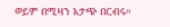ወይም በሚዛን አታጭ በርብሩ።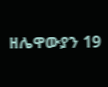ዘሌዋውያን 19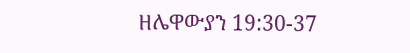ዘሌዋውያን 19:30-37